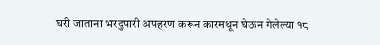घरी जाताना भरदुपारी अपहरण करून कारमधून घेऊन गेलेल्या १८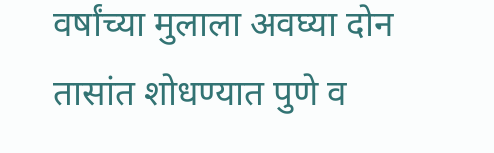वर्षांच्या मुलाला अवघ्या दोन तासांत शोधण्यात पुणे व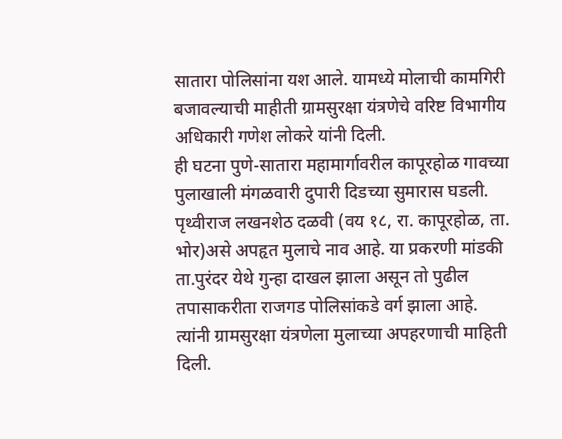सातारा पोलिसांना यश आले. यामध्ये मोलाची कामगिरी बजावल्याची माहीती ग्रामसुरक्षा यंत्रणेचे वरिष्ट विभागीय अधिकारी गणेश लोकरे यांनी दिली.
ही घटना पुणे-सातारा महामार्गावरील कापूरहोळ गावच्या पुलाखाली मंगळवारी दुपारी दिडच्या सुमारास घडली. पृथ्वीराज लखनशेठ दळवी (वय १८, रा. कापूरहोळ, ता. भोर)असे अपहृत मुलाचे नाव आहे. या प्रकरणी मांडकी ता.पुरंदर येथे गुन्हा दाखल झाला असून तो पुढील तपासाकरीता राजगड पोलिसांकडे वर्ग झाला आहे. त्यांनी ग्रामसुरक्षा यंत्रणेला मुलाच्या अपहरणाची माहिती दिली.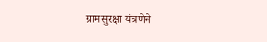ग्रामसुरक्षा यंत्रणेने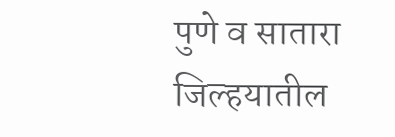पुणे व सातारा जिल्हयातील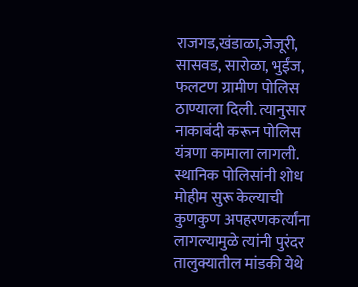राजगड,खंडाळा,जेजूरी, सासवड, सारोळा, भुईंज, फलटण ग्रामीण पोलिस ठाण्याला दिली. त्यानुसार नाकाबंदी करून पोलिस यंत्रणा कामाला लागली. स्थानिक पोलिसांनी शोध मोहीम सुरू केल्याची कुणकुण अपहरणकर्त्यांना लागल्यामुळे त्यांनी पुरंदर तालुक्यातील मांडकी येथे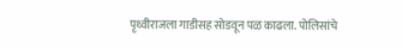पृथ्वीराजला गाडीसह सोडवून पळ काढला. पोलिसांचे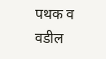पथक व वडील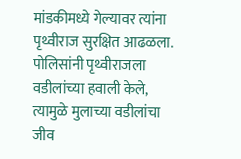मांडकीमध्ये गेल्यावर त्यांना पृथ्वीराज सुरक्षित आढळला. पोलिसांनी पृथ्वीराजला वडीलांच्या हवाली केले, त्यामुळे मुलाच्या वडीलांचा जीव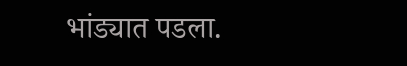भांड्यात पडला.